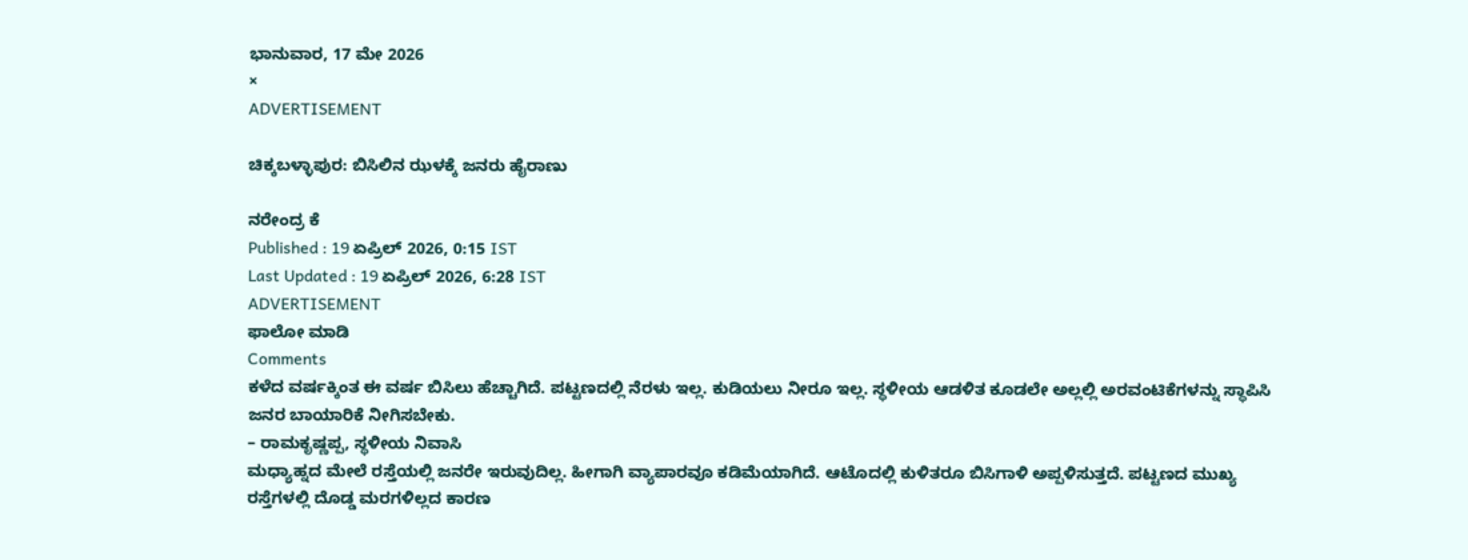ಭಾನುವಾರ, 17 ಮೇ 2026
×
ADVERTISEMENT

ಚಿಕ್ಕಬಳ್ಳಾಪುರ: ಬಿಸಿಲಿನ ಝಳಕ್ಕೆ ಜನರು ಹೈರಾಣು

ನರೇಂದ್ರ ಕೆ
Published : 19 ಏಪ್ರಿಲ್ 2026, 0:15 IST
Last Updated : 19 ಏಪ್ರಿಲ್ 2026, 6:28 IST
ADVERTISEMENT
ಫಾಲೋ ಮಾಡಿ
Comments
ಕಳೆದ ವರ್ಷಕ್ಕಿಂತ ಈ ವರ್ಷ ಬಿಸಿಲು ಹೆಚ್ಚಾಗಿದೆ. ಪಟ್ಟಣದಲ್ಲಿ ನೆರಳು ಇಲ್ಲ. ಕುಡಿಯಲು ನೀರೂ ಇಲ್ಲ. ಸ್ಥಳೀಯ ಆಡಳಿತ ಕೂಡಲೇ ಅಲ್ಲಲ್ಲಿ ಅರವಂಟಿಕೆಗಳನ್ನು ಸ್ಥಾಪಿಸಿ ಜನರ ಬಾಯಾರಿಕೆ ನೀಗಿಸಬೇಕು.
– ರಾಮಕೃಷ್ಣಪ್ಪ, ಸ್ಥಳೀಯ ನಿವಾಸಿ
ಮಧ್ಯಾಹ್ನದ ಮೇಲೆ ರಸ್ತೆಯಲ್ಲಿ ಜನರೇ ಇರುವುದಿಲ್ಲ. ಹೀಗಾಗಿ ವ್ಯಾಪಾರವೂ ಕಡಿಮೆಯಾಗಿದೆ. ಆಟೊದಲ್ಲಿ ಕುಳಿತರೂ ಬಿಸಿಗಾಳಿ ಅಪ್ಪಳಿಸುತ್ತದೆ. ಪಟ್ಟಣದ ಮುಖ್ಯ ರಸ್ತೆಗಳಲ್ಲಿ ದೊಡ್ಡ ಮರಗಳಿಲ್ಲದ ಕಾರಣ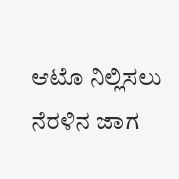ಆಟೊ ನಿಲ್ಲಿಸಲು ನೆರಳಿನ ಜಾಗ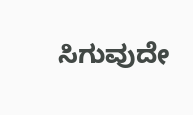ಸಿಗುವುದೇ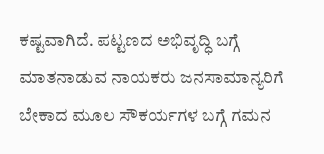ಕಷ್ಟವಾಗಿದೆ. ಪಟ್ಟಣದ ಅಭಿವೃದ್ಧಿ ಬಗ್ಗೆ ಮಾತನಾಡುವ ನಾಯಕರು ಜನಸಾಮಾನ್ಯರಿಗೆ ಬೇಕಾದ ಮೂಲ ಸೌಕರ್ಯಗಳ ಬಗ್ಗೆ ಗಮನ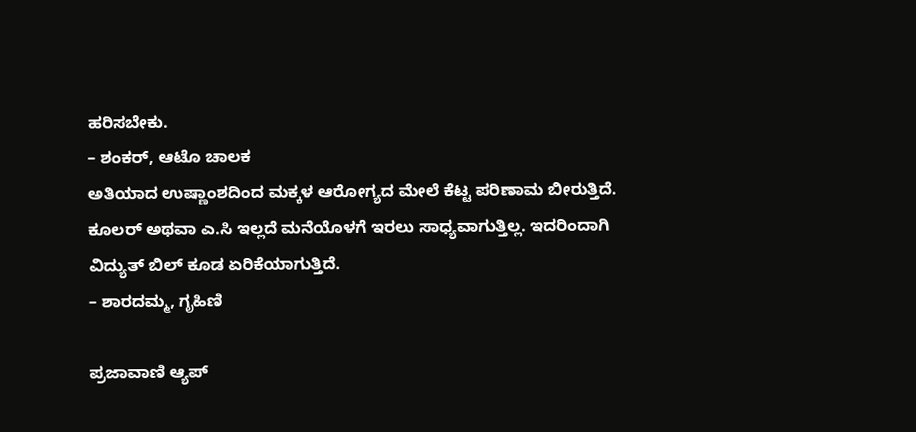ಹರಿಸಬೇಕು.
– ಶಂಕರ್, ಆಟೊ ಚಾಲಕ
ಅತಿಯಾದ ಉಷ್ಣಾಂಶದಿಂದ ಮಕ್ಕಳ ಆರೋಗ್ಯದ ಮೇಲೆ ಕೆಟ್ಟ ಪರಿಣಾಮ ಬೀರುತ್ತಿದೆ. ಕೂಲರ್ ಅಥವಾ ಎ.ಸಿ ಇಲ್ಲದೆ ಮನೆಯೊಳಗೆ ಇರಲು ಸಾಧ್ಯವಾಗುತ್ತಿಲ್ಲ. ಇದರಿಂದಾಗಿ ವಿದ್ಯುತ್ ಬಿಲ್ ಕೂಡ ಏರಿಕೆಯಾಗುತ್ತಿದೆ.
– ಶಾರದಮ್ಮ, ಗೃಹಿಣಿ

ಪ್ರಜಾವಾಣಿ ಆ್ಯಪ್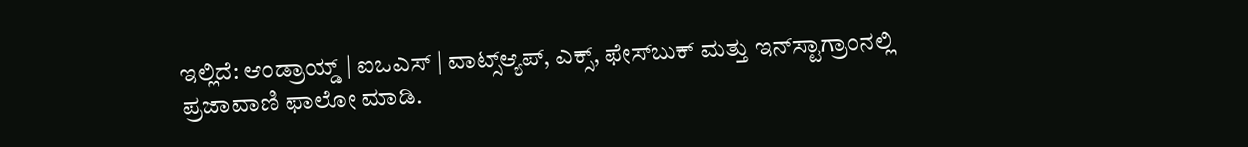ಇಲ್ಲಿದೆ: ಆಂಡ್ರಾಯ್ಡ್ | ಐಒಎಸ್ | ವಾಟ್ಸ್ಆ್ಯಪ್, ಎಕ್ಸ್, ಫೇಸ್‌ಬುಕ್ ಮತ್ತು ಇನ್‌ಸ್ಟಾಗ್ರಾಂನಲ್ಲಿ ಪ್ರಜಾವಾಣಿ ಫಾಲೋ ಮಾಡಿ.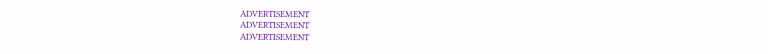ADVERTISEMENT
ADVERTISEMENT
ADVERTISEMENT